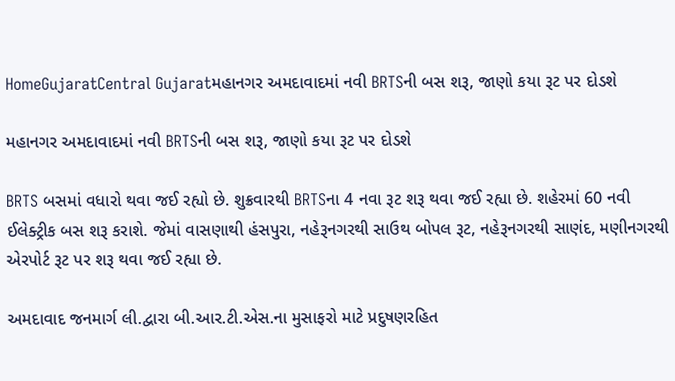HomeGujaratCentral Gujaratમહાનગર અમદાવાદમાં નવી BRTSની બસ શરૂ, જાણો કયા રૂટ પર દોડશે

મહાનગર અમદાવાદમાં નવી BRTSની બસ શરૂ, જાણો કયા રૂટ પર દોડશે

BRTS બસમાં વધારો થવા જઈ રહ્યો છે. શુક્રવારથી BRTSના 4 નવા રૂટ શરૂ થવા જઈ રહ્યા છે. શહેરમાં 60 નવી ઈલેક્ટ્રીક બસ શરૂ કરાશે. જેમાં વાસણાથી હંસપુરા, નહેરૂનગરથી સાઉથ બોપલ રૂટ, નહેરૂનગરથી સાણંદ, મણીનગરથી એરપોર્ટ રૂટ પર શરૂ થવા જઈ રહ્યા છે.

અમદાવાદ જનમાર્ગ લી.દ્વારા બી.આર.ટી.એસ.ના મુસાફરો માટે પ્રદુષણરહિત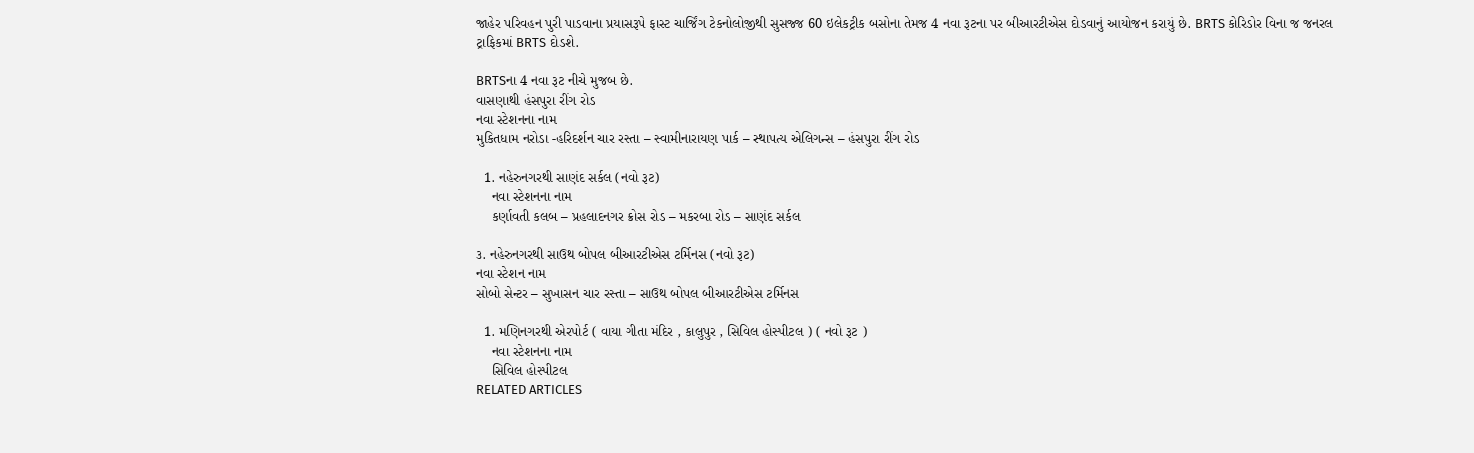જાહેર પરિવહન પુરી પાડવાના પ્રયાસરૂપે ફાસ્ટ ચાર્જિંગ ટેકનોલોજીથી સુસજ્જ 60 ઇલેકટ્રીક બસોના તેમજ 4 નવા રૂટના પર બીઆરટીએસ દોડવાનું આયોજન કરાયું છે. BRTS કોરિડોર વિના જ જનરલ ટ્રાફિકમાં BRTS દોડશે.

BRTSના 4 નવા રૂટ નીચે મુજબ છે.
વાસણાથી હંસપુરા રીંગ રોડ
નવા સ્ટેશનના નામ
મુકિતધામ નરોડા -હરિદર્શન ચાર રસ્તા – સ્વામીનારાયણ પાર્ક – સ્થાપત્ય એલિગન્સ – હંસપુરા રીંગ રોડ

  1. નહેરુનગરથી સાણંદ સર્કલ (નવો રૂટ)
    નવા સ્ટેશનના નામ
    કર્ણાવતી કલબ – પ્રહલાદનગર ક્રોસ રોડ – મકરબા રોડ – સાણંદ સર્કલ

૩. નહેરુનગરથી સાઉથ બોપલ બીઆરટીએસ ટર્મિનસ (નવો રૂટ)
નવા સ્ટેશન નામ
સોબો સેન્ટર – સુખાસન ચાર રસ્તા – સાઉથ બોપલ બીઆરટીએસ ટર્મિનસ

  1. મણિનગરથી એરપોર્ટ ( વાયા ગીતા મંદિર , કાલુપુર , સિવિલ હોસ્પીટલ ) ( નવો રૂટ )
    નવા સ્ટેશનના નામ
    સિવિલ હોસ્પીટલ
RELATED ARTICLES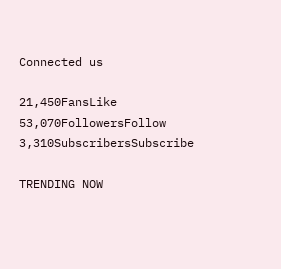Connected us

21,450FansLike
53,070FollowersFollow
3,310SubscribersSubscribe

TRENDING NOW